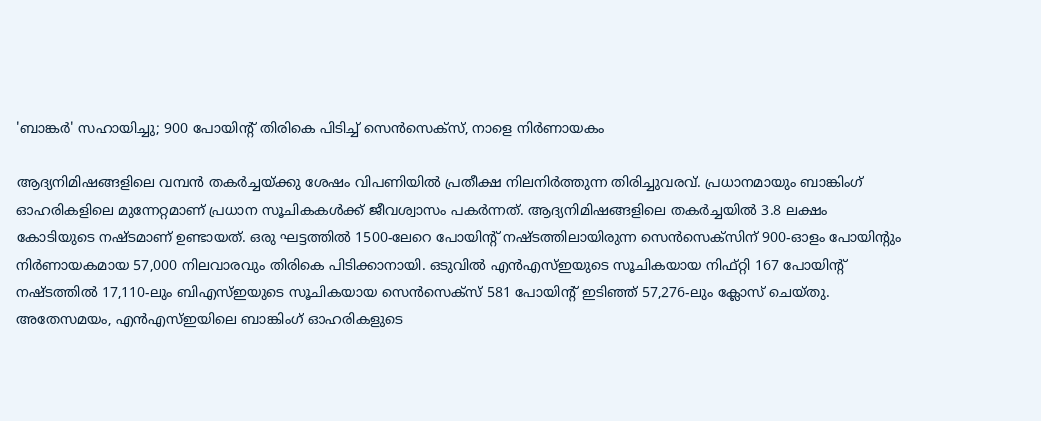'ബാങ്കര്‍' സഹായിച്ചു; 900 പോയിന്റ് തിരികെ പിടിച്ച് സെന്‍സെക്‌സ്, നാളെ നിര്‍ണായകം

ആദ്യനിമിഷങ്ങളിലെ വമ്പന്‍ തകര്‍ച്ചയ്ക്കു ശേഷം വിപണിയില്‍ പ്രതീക്ഷ നിലനിര്‍ത്തുന്ന തിരിച്ചുവരവ്. പ്രധാനമായും ബാങ്കിംഗ് ഓഹരികളിലെ മുന്നേറ്റമാണ് പ്രധാന സൂചികകള്‍ക്ക് ജീവശ്വാസം പകര്‍ന്നത്. ആദ്യനിമിഷങ്ങളിലെ തകര്‍ച്ചയില്‍ 3.8 ലക്ഷം കോടിയുടെ നഷ്ടമാണ് ഉണ്ടായത്. ഒരു ഘട്ടത്തില്‍ 1500-ലേറെ പോയിന്റ് നഷ്ടത്തിലായിരുന്ന സെന്‍സെക്‌സിന് 900-ഓളം പോയിന്റും നിര്‍ണായകമായ 57,000 നിലവാരവും തിരികെ പിടിക്കാനായി. ഒടുവില്‍ എന്‍എസ്ഇയുടെ സൂചികയായ നിഫ്റ്റി 167 പോയിന്റ് നഷ്ടത്തില്‍ 17,110-ലും ബിഎസ്ഇയുടെ സൂചികയായ സെന്‍സെക്‌സ് 581 പോയിന്റ് ഇടിഞ്ഞ് 57,276-ലും ക്ലോസ് ചെയ്തു. അതേസമയം, എന്‍എസ്ഇയിലെ ബാങ്കിംഗ് ഓഹരികളുടെ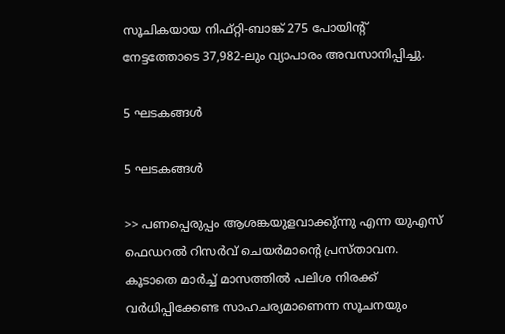സൂചികയായ നിഫ്റ്റി-ബാങ്ക് 275 പോയിന്റ് നേട്ടത്തോടെ 37,982-ലും വ്യാപാരം അവസാനിപ്പിച്ചു.

5 ഘടകങ്ങള്‍

5 ഘടകങ്ങള്‍

>> പണപ്പെരുപ്പം ആശങ്കയുളവാക്കു്ന്നു എന്ന യുഎസ് ഫെഡറല്‍ റിസര്‍വ് ചെയര്‍മാന്റെ പ്രസ്താവന. കൂടാതെ മാര്‍ച്ച് മാസത്തില്‍ പലിശ നിരക്ക് വര്‍ധിപ്പിക്കേണ്ട സാഹചര്യമാണെന്ന സൂചനയും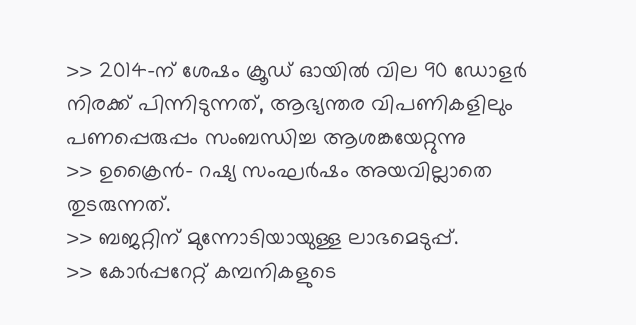>> 2014-ന് ശേഷം ക്രൂഡ് ഓയില്‍ വില 90 ഡോളര്‍ നിരക്ക് പിന്നിടുന്നത്, ആഭ്യന്തര വിപണികളിലും പണപ്പെരുപ്പം സംബന്ധിച്ച ആശങ്കയേറ്റുന്നു
>> ഉക്രൈന്‍- റഷ്യ സംഘര്‍ഷം അയവില്ലാതെ തുടരുന്നത്.
>> ബജറ്റിന് മുന്നോടിയായുള്ള ലാഭമെടുപ്പ്.
>> കോര്‍പ്പറേറ്റ് കമ്പനികളുടെ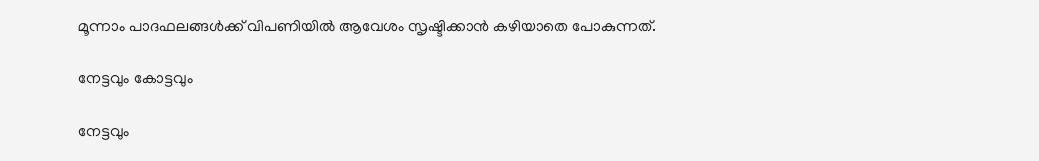മൂന്നാം പാദഫലങ്ങള്‍ക്ക് വിപണിയില്‍ ആവേശം സൃഷ്ടിക്കാന്‍ കഴിയാതെ പോകുന്നത്.

നേട്ടവും കോട്ടവും

നേട്ടവും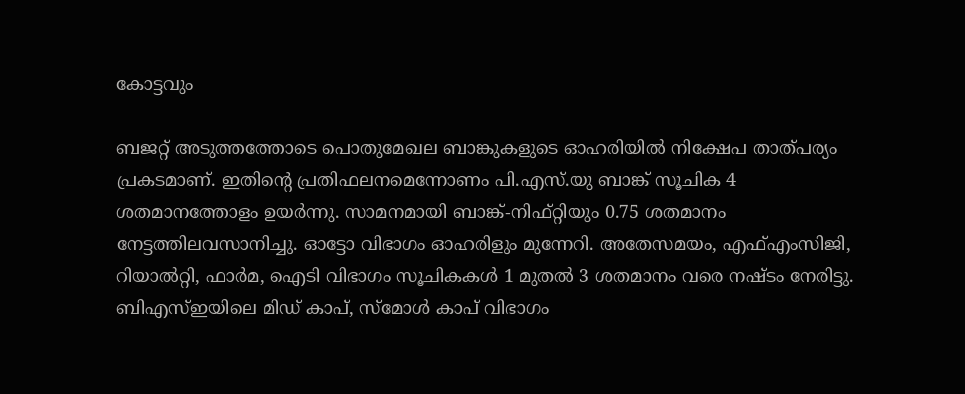കോട്ടവും

ബജറ്റ് അടുത്തത്തോടെ പൊതുമേഖല ബാങ്കുകളുടെ ഓഹരിയില്‍ നിക്ഷേപ താത്പര്യം പ്രകടമാണ്. ഇതിന്റെ പ്രതിഫലനമെന്നോണം പി.എസ്.യു ബാങ്ക് സൂചിക 4 ശതമാനത്തോളം ഉയര്‍ന്നു. സാമനമായി ബാങ്ക്-നിഫ്റ്റിയും 0.75 ശതമാനം നേട്ടത്തിലവസാനിച്ചു. ഓട്ടോ വിഭാഗം ഓഹരിളും മുന്നേറി. അതേസമയം, എഫ്എംസിജി, റിയാല്‍റ്റി, ഫാര്‍മ, ഐടി വിഭാഗം സൂചികകള്‍ 1 മുതല്‍ 3 ശതമാനം വരെ നഷ്ടം നേരിട്ടു. ബിഎസ്ഇയിലെ മിഡ് കാപ്, സ്‌മോള്‍ കാപ് വിഭാഗം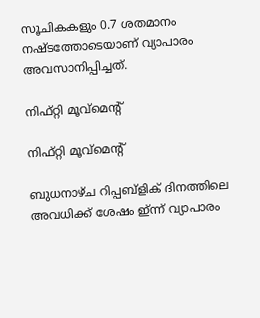സൂചികകളും 0.7 ശതമാനം നഷ്ടത്തോടെയാണ് വ്യാപാരം അവസാനിപ്പിച്ചത്.

നിഫ്റ്റി മൂവ്‌മെന്റ്

നിഫ്റ്റി മൂവ്‌മെന്റ്

ബുധനാഴ്ച റിപ്പബ്‌ളിക് ദിനത്തിലെ അവധിക്ക് ശേഷം ഇ്ന്ന് വ്യാപാരം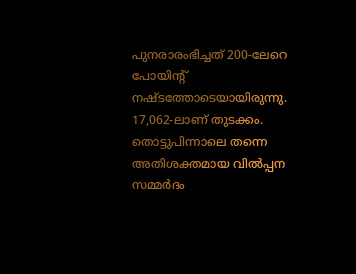പുനരാരംഭിച്ചത് 200-ലേറെ പോയിന്റ് നഷ്ടത്തോടെയായിരുന്നു. 17,062-ലാണ് തുടക്കം. തൊട്ടുപിന്നാലെ തന്നെ അതിശക്തമായ വില്‍പ്പന സമ്മര്‍ദം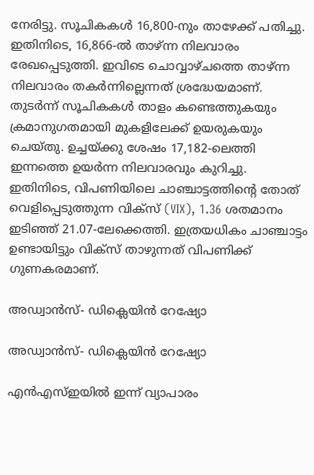നേരിട്ടു. സൂചികകള്‍ 16,800-നും താഴേക്ക് പതിച്ചു. ഇതിനിടെ, 16,866-ല്‍ താഴ്ന്ന നിലവാരം രേഖപ്പെടുത്തി. ഇവിടെ ചൊവ്വാഴ്ചത്തെ താഴ്ന്ന നിലവാരം തകര്‍ന്നില്ലെന്നത് ശ്രദ്ധേയമാണ്. തുടര്‍ന്ന് സൂചികകള്‍ താളം കണ്ടെത്തുകയും ക്രമാനുഗതമായി മുകളിലേക്ക് ഉയരുകയും ചെയ്തു. ഉച്ചയ്ക്കു ശേഷം 17,182-ലെത്തി ഇന്നത്തെ ഉയര്‍ന്ന നിലവാരവും കുറിച്ചു. ഇതിനിടെ, വിപണിയിലെ ചാഞ്ചാട്ടത്തിന്റെ തോത് വെളിപ്പെടുത്തുന്ന വിക്സ് (VIX), 1.36 ശതമാനം ഇടിഞ്ഞ് 21.07-ലേക്കെത്തി. ഇത്രയധികം ചാഞ്ചാട്ടം ഉണ്ടായിട്ടും വിക്‌സ് താഴുന്നത് വിപണിക്ക് ഗുണകരമാണ്.

അഡ്വാന്‍സ്- ഡിക്ലെയിന്‍ റേഷ്യോ

അഡ്വാന്‍സ്- ഡിക്ലെയിന്‍ റേഷ്യോ

എന്‍എസ്ഇയില്‍ ഇന്ന് വ്യാപാരം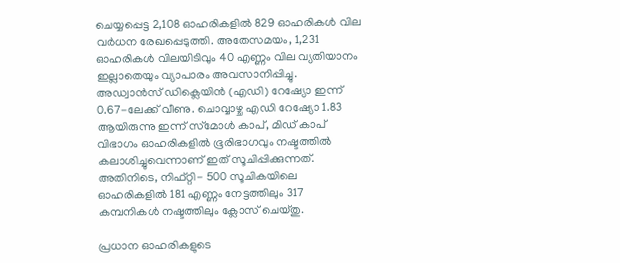ചെയ്യപ്പെട്ട 2,108 ഓഹരികളില്‍ 829 ഓഹരികള്‍ വില വര്‍ധന രേഖപ്പെടുത്തി. അതേസമയം, 1,231 ഓഹരികള്‍ വിലയിടിവും 40 എണ്ണം വില വ്യതിയാനം ഇല്ലാതെയും വ്യാപാരം അവസാനിപ്പിച്ചു. അഡ്വാന്‍സ് ഡിക്ലെയിന്‍ (എഡി) റേഷ്യോ ഇന്ന് 0.67-ലേക്ക് വീണു. ചൊവ്വാഴ്ച എഡി റേഷ്യോ 1.83 ആയിരുന്നു ഇന്ന് സ്‌മോള്‍ കാപ്, മിഡ് കാപ് വിഭാഗം ഓഹരികളില്‍ ഭൂരിഭാഗവും നഷ്ടത്തില്‍ കലാശിച്ചുവെന്നാണ് ഇത് സൂചിപ്പിക്കുന്നത്. അതിനിടെ, നിഫ്റ്റി- 500 സൂചികയിലെ ഓഹരികളില്‍ 181 എണ്ണം നേട്ടത്തിലും 317 കമ്പനികള്‍ നഷ്ടത്തിലും ക്ലോസ് ചെയ്തു.

പ്രധാന ഓഹരികളുടെ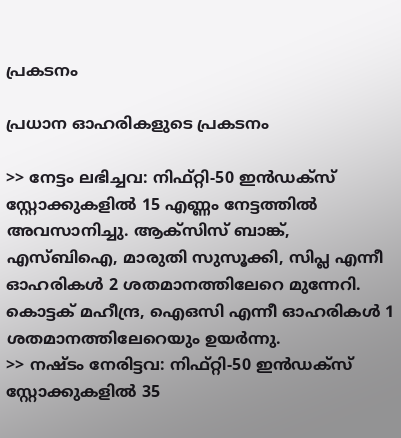പ്രകടനം

പ്രധാന ഓഹരികളുടെ പ്രകടനം

>> നേട്ടം ലഭിച്ചവ: നിഫ്റ്റി-50 ഇന്‍ഡക്‌സ് സ്റ്റോക്കുകളില്‍ 15 എണ്ണം നേട്ടത്തില്‍ അവസാനിച്ചു. ആക്സിസ് ബാങ്ക്, എസ്ബിഐ, മാരുതി സുസൂക്കി, സിപ്ല എന്നീ ഓഹരികള്‍ 2 ശതമാനത്തിലേറെ മുന്നേറി. കൊട്ടക് മഹീന്ദ്ര, ഐഒസി എന്നീ ഓഹരികള്‍ 1 ശതമാനത്തിലേറെയും ഉയര്‍ന്നു.
>> നഷ്ടം നേരിട്ടവ: നിഫ്റ്റി-50 ഇന്‍ഡക്‌സ് സ്റ്റോക്കുകളില്‍ 35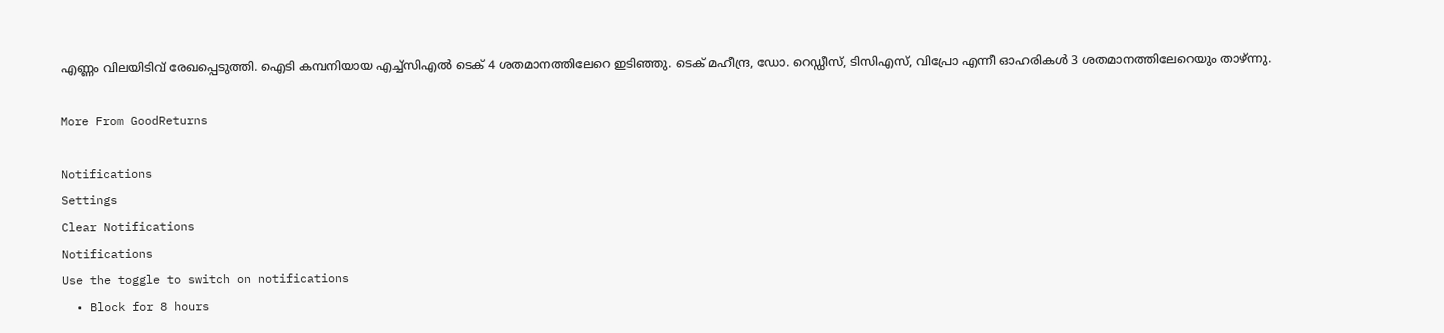എണ്ണം വിലയിടിവ് രേഖപ്പെടുത്തി. ഐടി കമ്പനിയായ എച്ച്‌സിഎല്‍ ടെക് 4 ശതമാനത്തിലേറെ ഇടിഞ്ഞു. ടെക് മഹീന്ദ്ര, ഡോ. റെഡ്ഡീസ്, ടിസിഎസ്, വിപ്രോ എന്നീ ഓഹരികള്‍ 3 ശതമാനത്തിലേറെയും താഴ്ന്നു.

More From GoodReturns

Notifications
Settings
Clear Notifications
Notifications
Use the toggle to switch on notifications
  • Block for 8 hours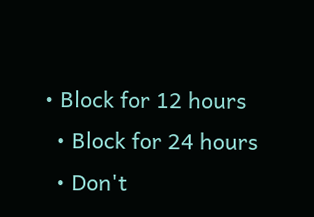• Block for 12 hours
  • Block for 24 hours
  • Don't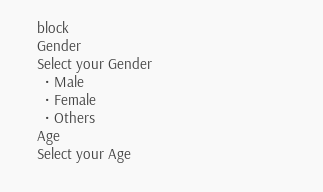block
Gender
Select your Gender
  • Male
  • Female
  • Others
Age
Select your Age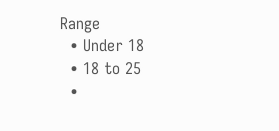Range
  • Under 18
  • 18 to 25
  •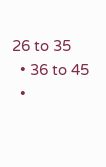26 to 35
  • 36 to 45
  •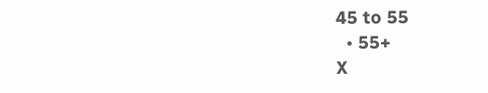45 to 55
  • 55+
X